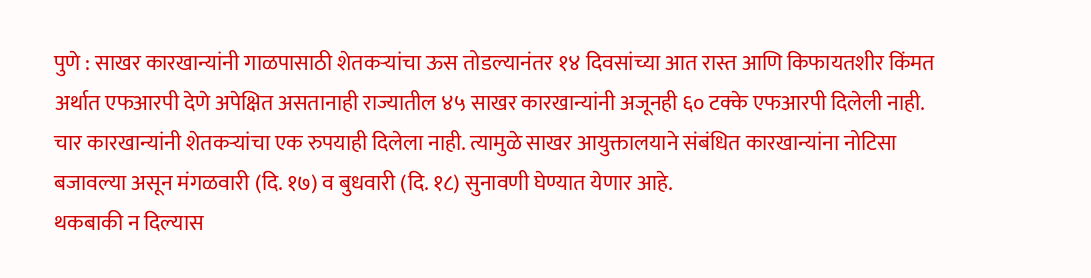पुणे : साखर कारखान्यांनी गाळपासाठी शेतकऱ्यांचा ऊस तोडल्यानंतर १४ दिवसांच्या आत रास्त आणि किफायतशीर किंमत अर्थात एफआरपी देणे अपेक्षित असतानाही राज्यातील ४५ साखर कारखान्यांनी अजूनही ६० टक्के एफआरपी दिलेली नाही.
चार कारखान्यांनी शेतकऱ्यांचा एक रुपयाही दिलेला नाही. त्यामुळे साखर आयुक्तालयाने संबंधित कारखान्यांना नोटिसा बजावल्या असून मंगळवारी (दि. १७) व बुधवारी (दि. १८) सुनावणी घेण्यात येणार आहे.
थकबाकी न दिल्यास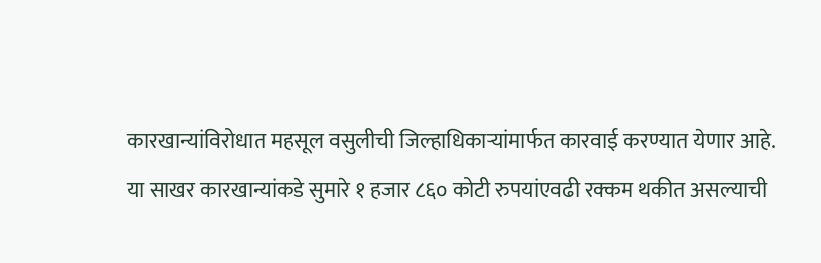कारखान्यांविरोधात महसूल वसुलीची जिल्हाधिकाऱ्यांमार्फत कारवाई करण्यात येणार आहे.
या साखर कारखान्यांकडे सुमारे १ हजार ८६० कोटी रुपयांएवढी रक्कम थकीत असल्याची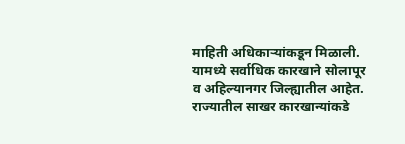माहिती अधिकाऱ्यांकडून मिळाली. यामध्ये सर्वाधिक कारखाने सोलापूर व अहिल्यानगर जिल्ह्यातील आहेत.
राज्यातील साखर कारखान्यांकडे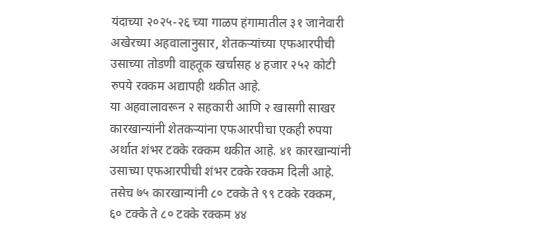यंदाच्या २०२५-२६ च्या गाळप हंगामातील ३१ जानेवारी अखेरच्या अहवालानुसार, शेतकऱ्यांच्या एफआरपीची उसाच्या तोडणी वाहतूक खर्चासह ४ हजार २५२ कोटी रुपये रक्कम अद्यापही थकीत आहे.
या अहवालावरून २ सहकारी आणि २ खासगी साखर कारखान्यांनी शेतकऱ्यांना एफआरपीचा एकही रुपया अर्थात शंभर टक्के रक्कम थकीत आहे. ४१ कारखान्यांनी उसाच्या एफआरपीची शंभर टक्के रक्कम दिली आहे.
तसेच ७५ कारखान्यांनी ८० टक्के ते ९९ टक्के रक्कम, ६० टक्के ते ८० टक्के रक्कम ४४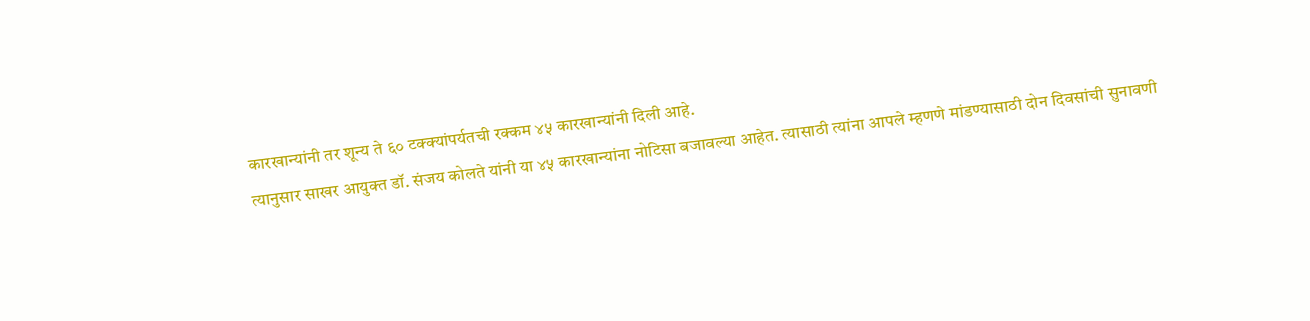कारखान्यांनी तर शून्य ते ६० टक्क्यांपर्यतची रक्कम ४५ कारखान्यांनी दिली आहे.
त्यानुसार साखर आयुक्त डॉ. संजय कोलते यांनी या ४५ कारखान्यांना नोटिसा बजावल्या आहेत. त्यासाठी त्यांना आपले म्हणणे मांडण्यासाठी दोन दिवसांची सुनावणी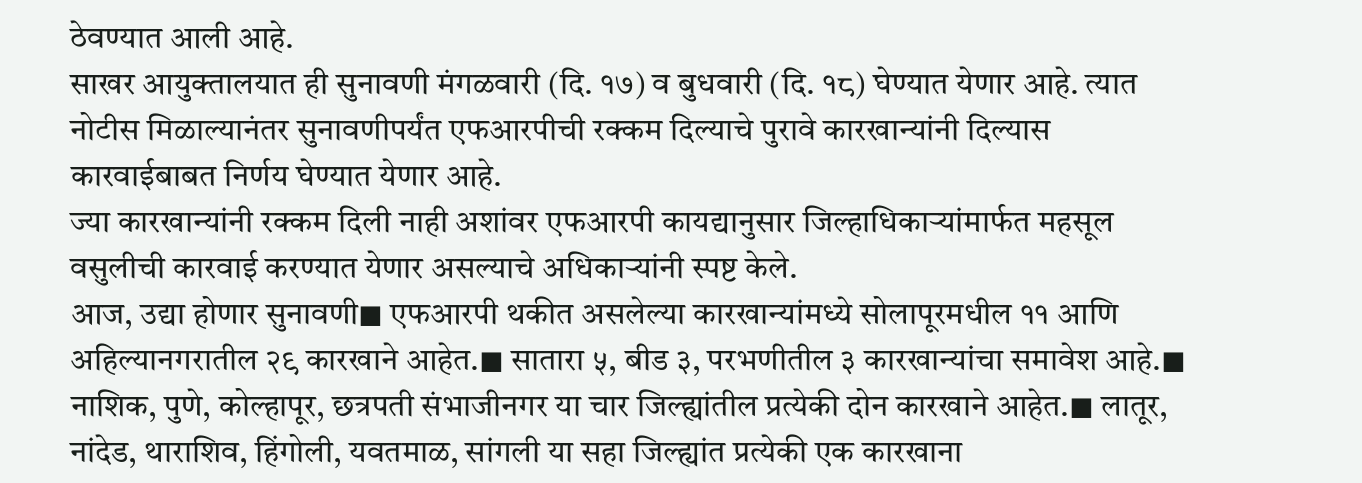ठेवण्यात आली आहे.
साखर आयुक्तालयात ही सुनावणी मंगळवारी (दि. १७) व बुधवारी (दि. १८) घेण्यात येणार आहे. त्यात नोटीस मिळाल्यानंतर सुनावणीपर्यंत एफआरपीची रक्कम दिल्याचे पुरावे कारखान्यांनी दिल्यास कारवाईबाबत निर्णय घेण्यात येणार आहे.
ज्या कारखान्यांनी रक्कम दिली नाही अशांवर एफआरपी कायद्यानुसार जिल्हाधिकाऱ्यांमार्फत महसूल वसुलीची कारवाई करण्यात येणार असल्याचे अधिकाऱ्यांनी स्पष्ट केले.
आज, उद्या होणार सुनावणी◼ एफआरपी थकीत असलेल्या कारखान्यांमध्ये सोलापूरमधील ११ आणि अहिल्यानगरातील २९ कारखाने आहेत.◼ सातारा ५, बीड ३, परभणीतील ३ कारखान्यांचा समावेश आहे.◼ नाशिक, पुणे, कोल्हापूर, छत्रपती संभाजीनगर या चार जिल्ह्यांतील प्रत्येकी दोन कारखाने आहेत.◼ लातूर, नांदेड, थाराशिव, हिंगोली, यवतमाळ, सांगली या सहा जिल्ह्यांत प्रत्येकी एक कारखाना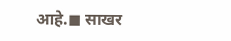आहे.◼ साखर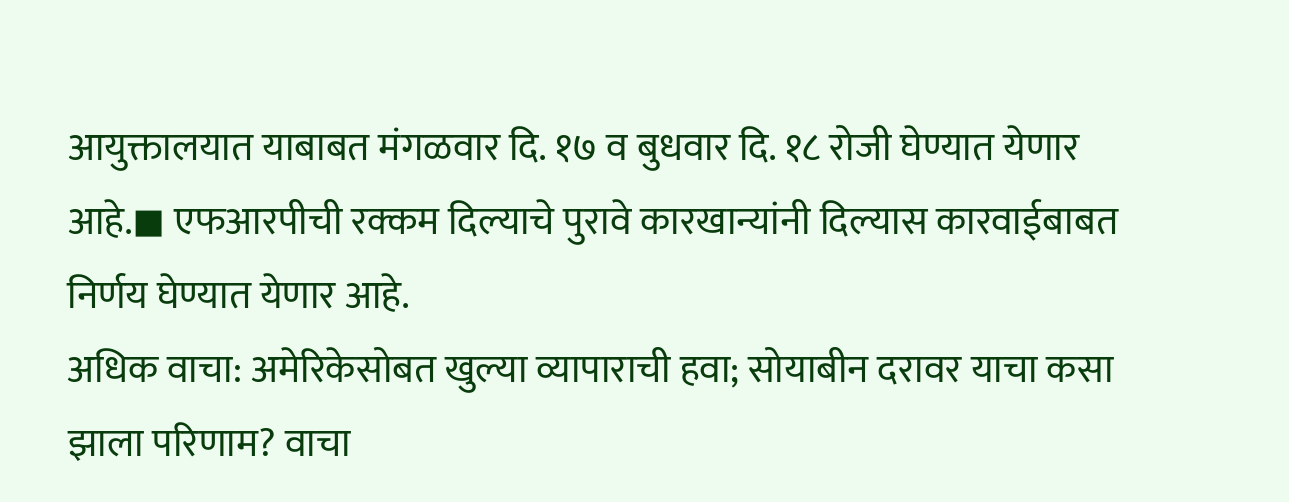आयुक्तालयात याबाबत मंगळवार दि. १७ व बुधवार दि. १८ रोजी घेण्यात येणार आहे.◼ एफआरपीची रक्कम दिल्याचे पुरावे कारखान्यांनी दिल्यास कारवाईबाबत निर्णय घेण्यात येणार आहे.
अधिक वाचा: अमेरिकेसोबत खुल्या व्यापाराची हवा; सोयाबीन दरावर याचा कसा झाला परिणाम? वाचा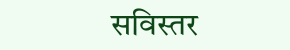सविस्तर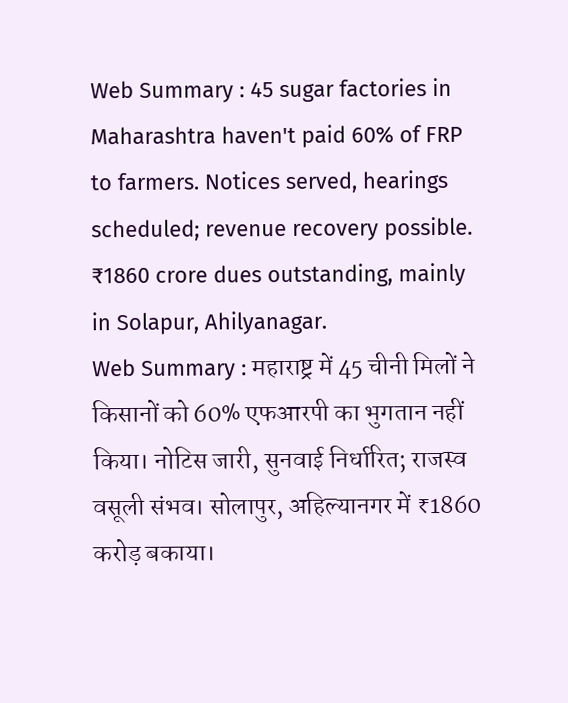Web Summary : 45 sugar factories in Maharashtra haven't paid 60% of FRP to farmers. Notices served, hearings scheduled; revenue recovery possible. ₹1860 crore dues outstanding, mainly in Solapur, Ahilyanagar.
Web Summary : महाराष्ट्र में 45 चीनी मिलों ने किसानों को 60% एफआरपी का भुगतान नहीं किया। नोटिस जारी, सुनवाई निर्धारित; राजस्व वसूली संभव। सोलापुर, अहिल्यानगर में ₹1860 करोड़ बकाया।